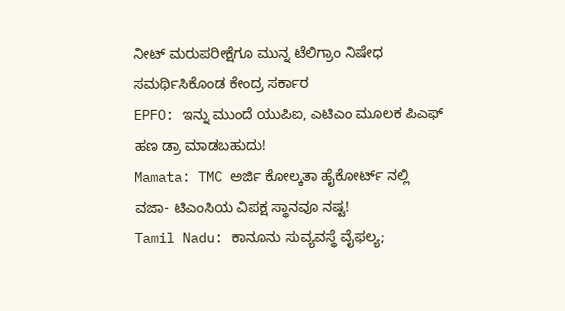ನೀಟ್ ಮರುಪರೀಕ್ಷೆಗೂ ಮುನ್ನ ಟೆಲಿಗ್ರಾಂ ನಿಷೇಧ ಸಮರ್ಥಿಸಿಕೊಂಡ ಕೇಂದ್ರ ಸರ್ಕಾರ
EPFO: ಇನ್ನು ಮುಂದೆ ಯುಪಿಐ, ಎಟಿಎಂ ಮೂಲಕ ಪಿಎಫ್ ಹಣ ಡ್ರಾ ಮಾಡಬಹುದು!
Mamata: TMC ಅರ್ಜಿ ಕೋಲ್ಕತಾ ಹೈಕೋರ್ಟ್ ನಲ್ಲಿ ವಜಾ- ಟಿಎಂಸಿಯ ವಿಪಕ್ಷ ಸ್ಥಾನವೂ ನಷ್ಟ!
Tamil Nadu: ಕಾನೂನು ಸುವ್ಯವಸ್ಥೆ ವೈಫಲ್ಯ;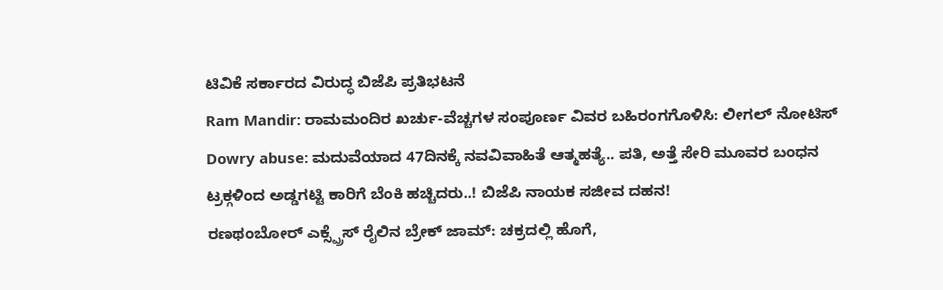ಟಿವಿಕೆ ಸರ್ಕಾರದ ವಿರುದ್ಧ ಬಿಜೆಪಿ ಪ್ರತಿಭಟನೆ
Ram Mandir: ರಾಮಮಂದಿರ ಖರ್ಚು-ವೆಚ್ಚಗಳ ಸಂಪೂರ್ಣ ವಿವರ ಬಹಿರಂಗಗೊಳಿಸಿ: ಲೀಗಲ್ ನೋಟಿಸ್
Dowry abuse: ಮದುವೆಯಾದ 47ದಿನಕ್ಕೆ ನವವಿವಾಹಿತೆ ಆತ್ಮಹತ್ಯೆ.. ಪತಿ, ಅತ್ತೆ ಸೇರಿ ಮೂವರ ಬಂಧನ
ಟ್ರಕ್ಗಳಿಂದ ಅಡ್ಡಗಟ್ಟಿ ಕಾರಿಗೆ ಬೆಂಕಿ ಹಚ್ಚಿದರು..! ಬಿಜೆಪಿ ನಾಯಕ ಸಜೀವ ದಹನ!
ರಣಥಂಬೋರ್ ಎಕ್ಸ್ಪ್ರೆಸ್ ರೈಲಿನ ಬ್ರೇಕ್ ಜಾಮ್: ಚಕ್ರದಲ್ಲಿ ಹೊಗೆ,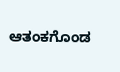ಆತಂಕಗೊಂಡ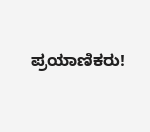ಪ್ರಯಾಣಿಕರು!